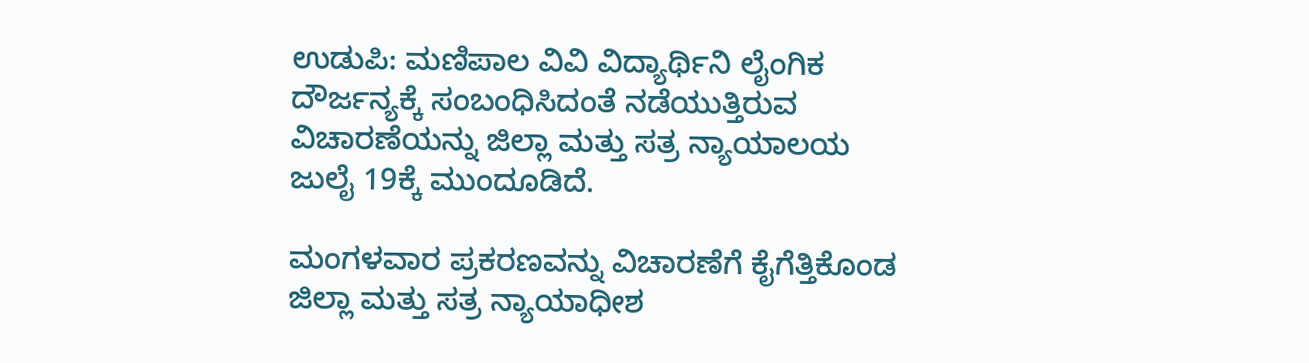ಉಡುಪಿ: ಮಣಿಪಾಲ ವಿವಿ ವಿದ್ಯಾರ್ಥಿನಿ ಲೈಂಗಿಕ ದೌರ್ಜನ್ಯಕ್ಕೆ ಸಂಬಂಧಿಸಿದಂತೆ ನಡೆಯುತ್ತಿರುವ ವಿಚಾರಣೆಯನ್ನು ಜಿಲ್ಲಾ ಮತ್ತು ಸತ್ರ ನ್ಯಾಯಾಲಯ ಜುಲೈ 19ಕ್ಕೆ ಮುಂದೂಡಿದೆ.

ಮಂಗಳವಾರ ಪ್ರಕರಣವನ್ನು ವಿಚಾರಣೆಗೆ ಕೈಗೆತ್ತಿಕೊಂಡ ಜಿಲ್ಲಾ ಮತ್ತು ಸತ್ರ ನ್ಯಾಯಾಧೀಶ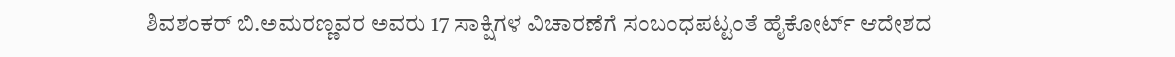ಶಿವಶಂಕರ್ ಬಿ.ಅಮರಣ್ಣವರ ಅವರು 17 ಸಾಕ್ಷಿಗಳ ವಿಚಾರಣೆಗೆ ಸಂಬಂಧಪಟ್ಟಂತೆ ಹೈಕೋರ್ಟ್ ಆದೇಶದ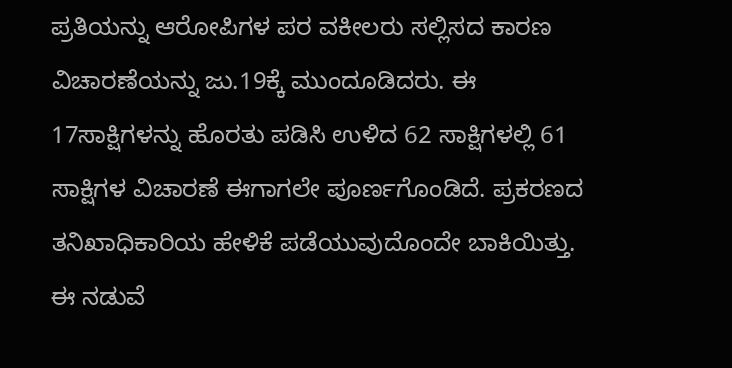ಪ್ರತಿಯನ್ನು ಆರೋಪಿಗಳ ಪರ ವಕೀಲರು ಸಲ್ಲಿಸದ ಕಾರಣ ವಿಚಾರಣೆಯನ್ನು ಜು.19ಕ್ಕೆ ಮುಂದೂಡಿದರು. ಈ 17ಸಾಕ್ಷಿಗಳನ್ನು ಹೊರತು ಪಡಿಸಿ ಉಳಿದ 62 ಸಾಕ್ಷಿಗಳಲ್ಲಿ 61 ಸಾಕ್ಷಿಗಳ ವಿಚಾರಣೆ ಈಗಾಗಲೇ ಪೂರ್ಣಗೊಂಡಿದೆ. ಪ್ರಕರಣದ ತನಿಖಾಧಿಕಾರಿಯ ಹೇಳಿಕೆ ಪಡೆಯುವುದೊಂದೇ ಬಾಕಿಯಿತ್ತು. ಈ ನಡುವೆ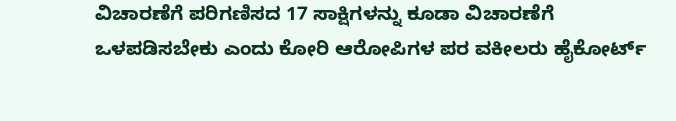ವಿಚಾರಣೆಗೆ ಪರಿಗಣಿಸದ 17 ಸಾಕ್ಷಿಗಳನ್ನು ಕೂಡಾ ವಿಚಾರಣೆಗೆ ಒಳಪಡಿಸಬೇಕು ಎಂದು ಕೋರಿ ಆರೋಪಿಗಳ ಪರ ವಕೀಲರು ಹೈಕೋರ್ಟ್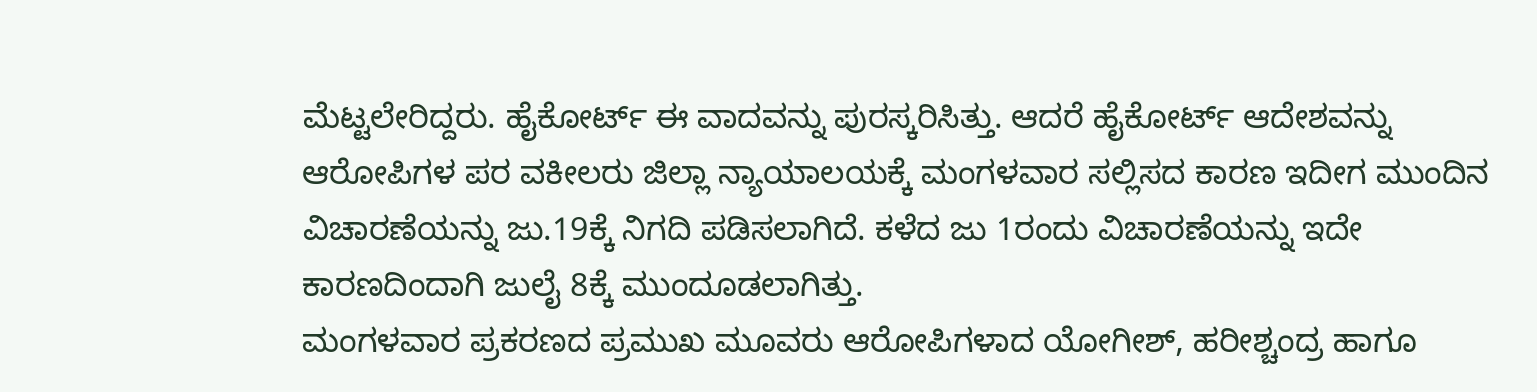ಮೆಟ್ಟಲೇರಿದ್ದರು. ಹೈಕೋರ್ಟ್ ಈ ವಾದವನ್ನು ಪುರಸ್ಕರಿಸಿತ್ತು. ಆದರೆ ಹೈಕೋರ್ಟ್ ಆದೇಶವನ್ನು ಆರೋಪಿಗಳ ಪರ ವಕೀಲರು ಜಿಲ್ಲಾ ನ್ಯಾಯಾಲಯಕ್ಕೆ ಮಂಗಳವಾರ ಸಲ್ಲಿಸದ ಕಾರಣ ಇದೀಗ ಮುಂದಿನ ವಿಚಾರಣೆಯನ್ನು ಜು.19ಕ್ಕೆ ನಿಗದಿ ಪಡಿಸಲಾಗಿದೆ. ಕಳೆದ ಜು 1ರಂದು ವಿಚಾರಣೆಯನ್ನು ಇದೇ ಕಾರಣದಿಂದಾಗಿ ಜುಲೈ 8ಕ್ಕೆ ಮುಂದೂಡಲಾಗಿತ್ತು.
ಮಂಗಳವಾರ ಪ್ರಕರಣದ ಪ್ರಮುಖ ಮೂವರು ಆರೋಪಿಗಳಾದ ಯೋಗೀಶ್, ಹರೀಶ್ಚಂದ್ರ ಹಾಗೂ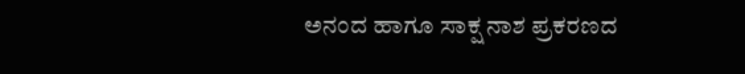ಅನಂದ ಹಾಗೂ ಸಾಕ್ಷ ನಾಶ ಪ್ರಕರಣದ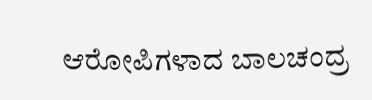ಆರೋಪಿಗಳಾದ ಬಾಲಚಂದ್ರ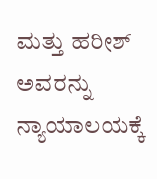ಮತ್ತು ಹರೀಶ್ ಅವರನ್ನು ನ್ಯಾಯಾಲಯಕ್ಕೆ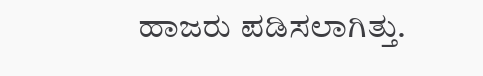ಹಾಜರು ಪಡಿಸಲಾಗಿತ್ತು.